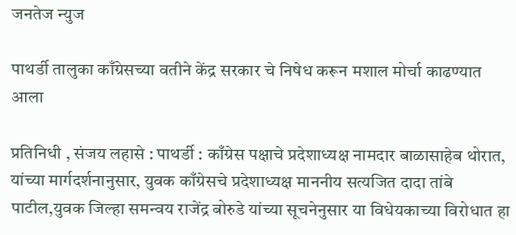जनतेज न्युज

पाथर्डी तालुका काँग्रेसच्या वतीने केंद्र सरकार चे निषेध करून मशाल मोर्चा काढण्यात आला

प्रतिनिधी , संजय लहासे : पाथर्डी : काँग्रेस पक्षाचे प्रदेशाध्यक्ष नामदार बाळासाहेब थोरात, यांच्या मार्गदर्शनानुसार, युवक काँग्रेसचे प्रदेशाध्यक्ष माननीय सत्यजित दादा तांबे पाटील,युवक जिल्हा समन्वय राजेंद्र बोरुडे यांच्या सूचनेनुसार या विधेयकाच्या विरोधात हा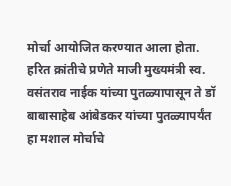मोर्चा आयोजित करण्यात आला होता.
हरित क्रांतीचे प्रणेते माजी मुख्यमंत्री स्व. वसंतराव नाईक यांच्या पुतळ्यापासून ते डॉ बाबासाहेब आंबेडकर यांच्या पुतळ्यापर्यंत हा मशाल मोर्चाचे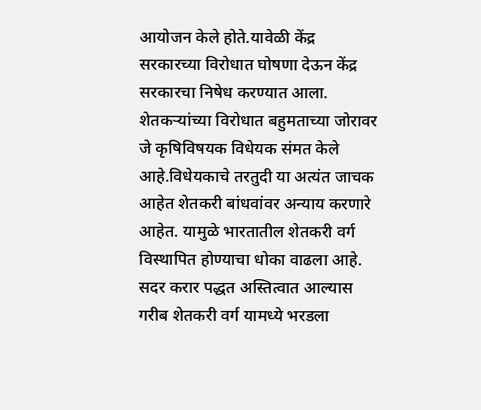आयोजन केले होते.यावेळी केंद्र सरकारच्या विरोधात घोषणा देऊन केंद्र सरकारचा निषेध करण्यात आला.
शेतकऱ्यांच्या विरोधात बहुमताच्या जोरावर जे कृषिविषयक विधेयक संमत केले आहे.विधेयकाचे तरतुदी या अत्यंत जाचक आहेत शेतकरी बांधवांवर अन्याय करणारे आहेत. यामुळे भारतातील शेतकरी वर्ग विस्थापित होण्याचा धोका वाढला आहे. सदर करार पद्धत अस्तित्वात आल्यास गरीब शेतकरी वर्ग यामध्ये भरडला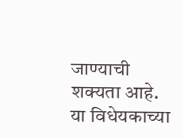जाण्याची शक्यता आहे. या विधेयकाच्या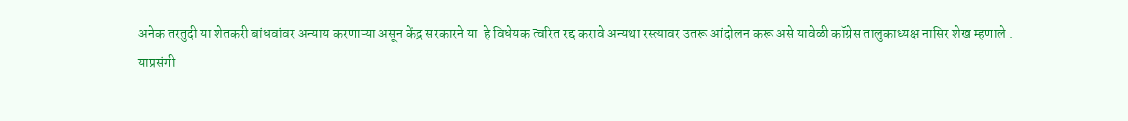अनेक तरतुदी या शेतकरी बांधवांवर अन्याय करणाऱ्या असून केंद्र सरकारने या  हे विधेयक त्वरित रद्द करावे अन्यथा रस्त्यावर उतरू आंदोलन करू असे यावेळी कॉग्रेस तालुकाध्यक्ष नासिर शेख म्हणाले .
याप्रसंगी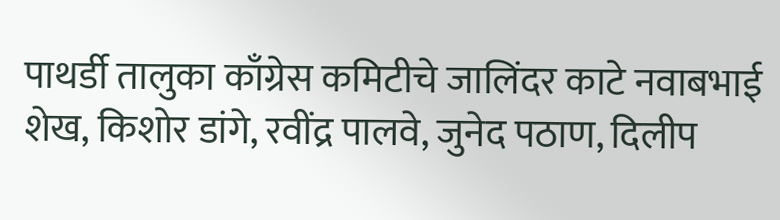पाथर्डी तालुका काँग्रेस कमिटीचे जालिंदर काटे नवाबभाई शेख, किशोर डांगे, रवींद्र पालवे, जुनेद पठाण, दिलीप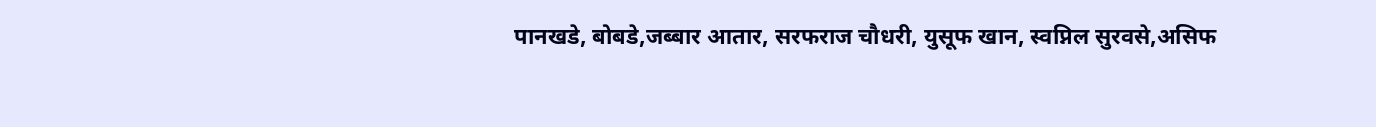पानखडे, बोबडे,जब्बार आतार, सरफराज चौधरी, युसूफ खान, स्वप्निल सुरवसे,असिफ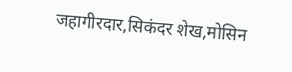जहागीरदार,सिकंदर शेख,मोसिन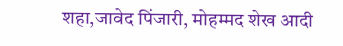शहा,जावेद पिंजारी, मोहम्मद शेख आदी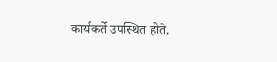कार्यकर्ते उपस्थित होते.